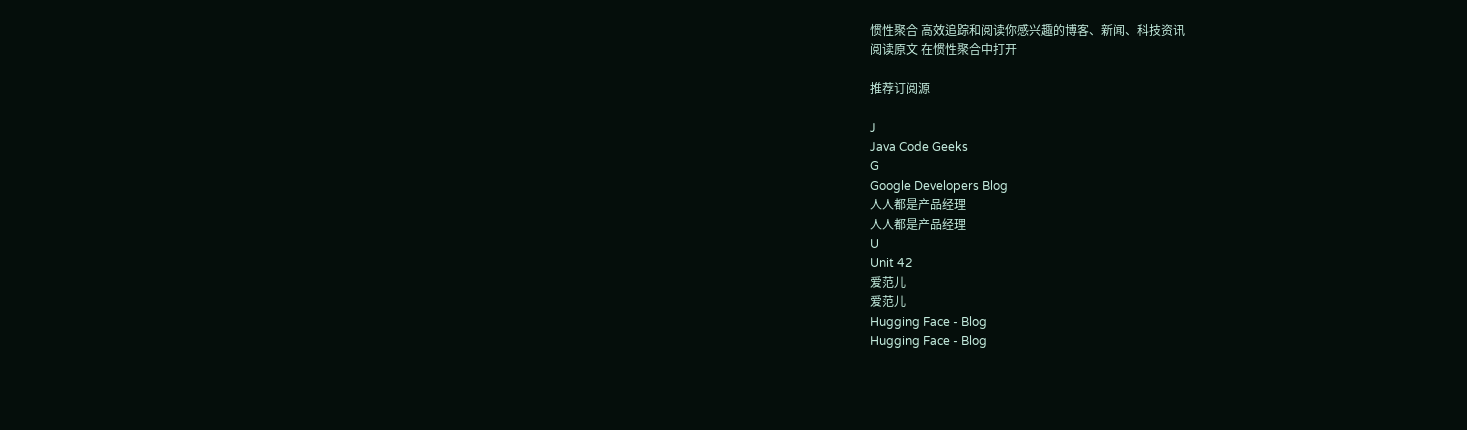惯性聚合 高效追踪和阅读你感兴趣的博客、新闻、科技资讯
阅读原文 在惯性聚合中打开

推荐订阅源

J
Java Code Geeks
G
Google Developers Blog
人人都是产品经理
人人都是产品经理
U
Unit 42
爱范儿
爱范儿
Hugging Face - Blog
Hugging Face - Blog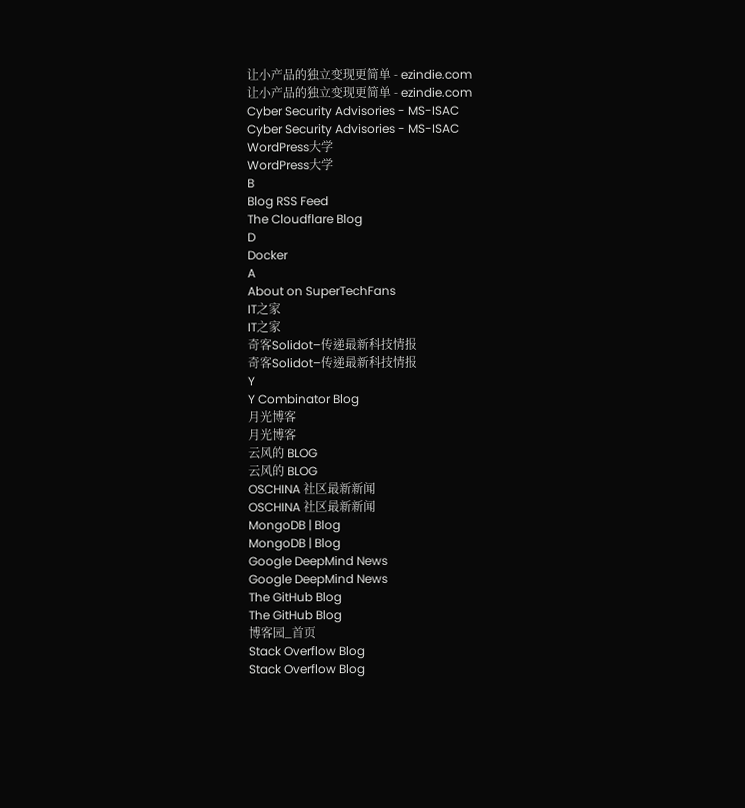让小产品的独立变现更简单 - ezindie.com
让小产品的独立变现更简单 - ezindie.com
Cyber Security Advisories - MS-ISAC
Cyber Security Advisories - MS-ISAC
WordPress大学
WordPress大学
B
Blog RSS Feed
The Cloudflare Blog
D
Docker
A
About on SuperTechFans
IT之家
IT之家
奇客Solidot–传递最新科技情报
奇客Solidot–传递最新科技情报
Y
Y Combinator Blog
月光博客
月光博客
云风的 BLOG
云风的 BLOG
OSCHINA 社区最新新闻
OSCHINA 社区最新新闻
MongoDB | Blog
MongoDB | Blog
Google DeepMind News
Google DeepMind News
The GitHub Blog
The GitHub Blog
博客园_首页
Stack Overflow Blog
Stack Overflow Blog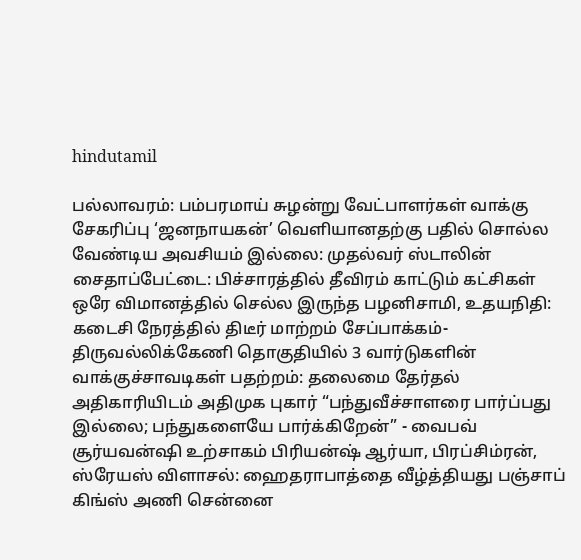hindutamil

பல்லாவரம்: பம்பரமாய் சுழன்று வேட்பாளர்கள் வாக்கு சேகரிப்பு ‘ஜனநாயகன்’ வெளியானதற்கு பதில் சொல்ல வேண்டிய அவசியம் இல்லை: முதல்வர் ஸ்டாலின் சைதாப்பேட்டை: பிச்சாரத்தில் தீவிரம் காட்டும் கட்சிகள் ஒரே விமானத்தில் செல்ல இருந்த பழனிசாமி, உதயநிதி: கடைசி நேரத்தில் திடீர் மாற்றம் சேப்பாக்கம்-திருவல்லிக்கேணி தொகுதியில் 3 வார்டுகளின் வாக்குச்சாவடிகள் பதற்றம்: தலைமை தேர்தல் அதிகாரியிடம் அதிமுக புகார் “பந்துவீச்சாளரை பார்ப்பது இல்லை; பந்துகளையே பார்க்கிறேன்” - வைபவ் சூர்யவன்ஷி உற்சாகம் பிரியன்ஷ் ஆர்யா, பிரப்சிம்ரன், ஸ்ரேயஸ் விளாசல்: ஹைதராபாத்தை வீழ்த்தியது பஞ்சாப் கிங்ஸ் அணி சென்னை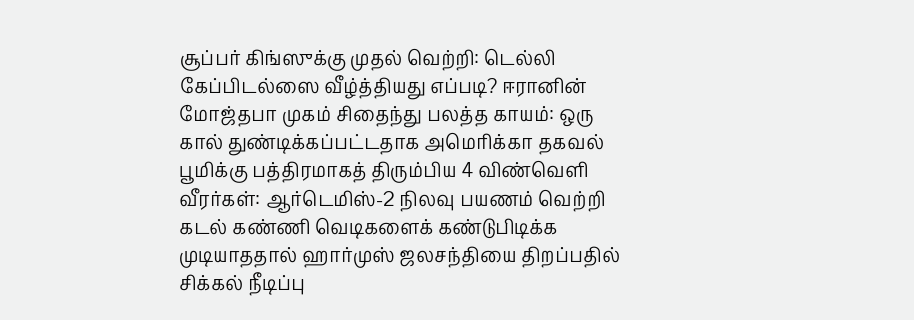சூப்பர் கிங்ஸுக்கு முதல் வெற்றி: டெல்லி கேப்பிடல்ஸை வீழ்த்தியது எப்படி? ஈரானின் மோஜ்தபா முகம் சிதைந்து பலத்த காயம்: ஒரு கால் துண்டிக்கப்பட்டதாக அமெரிக்கா தகவல் பூமிக்கு பத்திரமாகத் திரும்பிய 4 விண்வெளி வீரர்கள்: ஆர்டெமிஸ்-2 நிலவு பயணம் வெற்றி கடல் கண்ணி வெடிகளைக் கண்டுபிடிக்க முடியாததால் ஹார்முஸ் ஜலசந்தியை திறப்பதில் சிக்கல் நீடிப்பு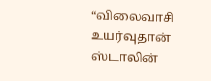“விலைவாசி உயர்வுதான் ஸ்டாலின்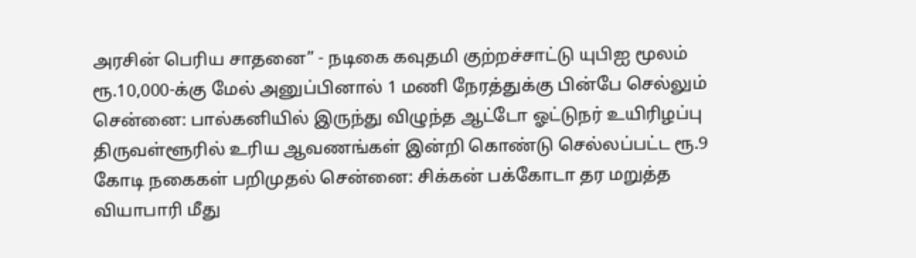அரசின் பெரிய சாதனை” - நடிகை கவுதமி குற்றச்சாட்டு யுபிஐ மூலம் ரூ.10,000-க்கு மேல் அனுப்பினால் 1 மணி நேரத்துக்கு பின்பே செல்லும் சென்னை: பால்கனியில் இருந்து விழுந்த ஆட்டோ ஓட்டுநர் உயிரிழப்பு திருவள்ளூரில் உரிய ஆவணங்கள் இன்றி கொண்டு செல்லப்பட்ட ரூ.9 கோடி நகைகள் பறிமுதல் சென்னை: சிக்கன் பக்கோடா தர மறுத்த வியாபாரி மீது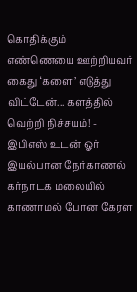கொதிக்கும் எண்ணெயை ஊற்றியவர் கைது ‘களை’ எடுத்து விட்டேன்... களத்தில் வெற்றி நிச்சயம்! - இபிஎஸ் உடன் ஓர் இயல்பான நேர்காணல் கர்நாடக மலையில் காணாமல் போன கேரள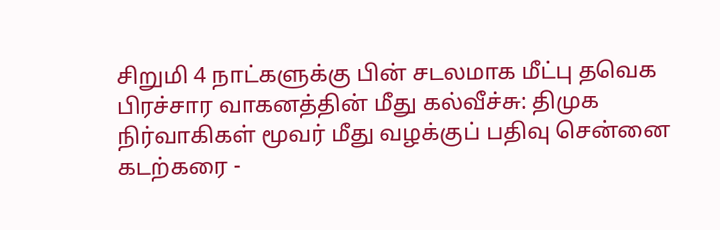சிறுமி 4 நாட்களுக்கு பின் சடலமாக மீட்பு தவெக பிரச்சார வாகனத்தின் மீது கல்வீச்சு: திமுக நிர்வாகிகள் மூவர் மீது வழக்குப் பதிவு சென்னை கடற்கரை -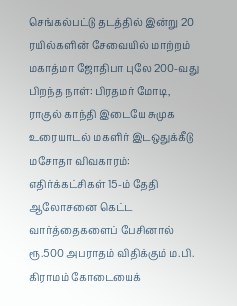செங்கல்பட்டு தடத்தில் இன்று 20 ரயில்களின் சேவையில் மாற்றம் மகாத்மா ஜோதிபா புலே 200-வது பிறந்த நாள்: பிரதமர் மோடி, ராகுல் காந்தி இடையே சுமுக உரையாடல் மகளிர் இடஒதுக்கீடு மசோதா விவகாரம்: எதிர்க்கட்சிகள் 15-ம் தேதி ஆலோசனை கெட்ட வார்த்தைகளைப் பேசினால் ரூ.500 அபராதம் விதிக்கும் ம.பி. கிராமம் கோடையைக்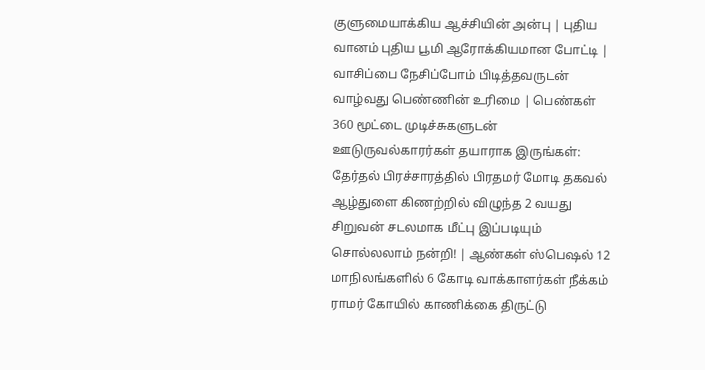குளுமையாக்கிய ஆச்சியின் அன்பு | புதிய வானம் புதிய பூமி ஆரோக்கியமான போட்டி | வாசிப்பை நேசிப்போம் பிடித்தவருடன் வாழ்வது பெண்ணின் உரிமை | பெண்கள் 360 மூட்டை முடிச்சுகளுடன் ஊடுருவல்காரர்கள் தயாராக இருங்கள்: தேர்தல் பிரச்சாரத்தில் பிரதமர் மோடி தகவல் ஆழ்துளை கிணற்றில் விழுந்த 2 வயது சிறுவன் சடலமாக மீட்பு இப்படியும் சொல்லலாம் நன்றி! | ஆண்கள் ஸ்பெஷல் 12 மாநிலங்களில் 6 கோடி வாக்காளர்கள் நீக்கம்
ராமர் கோயில் காணிக்கை திருட்டு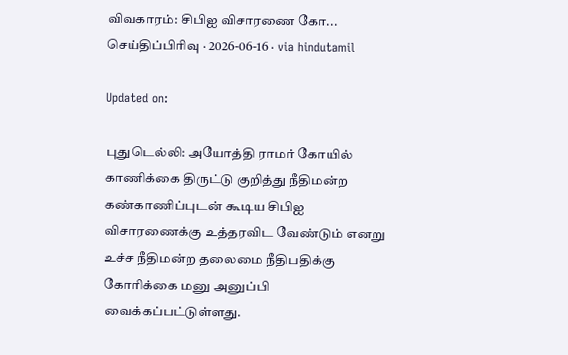விவகாரம்: சிபிஐ விசாரணை கோ...
செய்திப்பிரிவு · 2026-06-16 · via hindutamil

Updated on:

புதுடெல்லி: அயோத்தி ராமர் கோயில் காணிக்கை திருட்டு குறித்து நீதிமன்ற கண்காணிப்புடன் கூடிய சிபிஐ விசாரணைக்கு உத்தரவிட வேண்டும் எனறு உச்ச நீதிமன்ற தலைமை நீதிபதிக்கு கோரிக்கை மனு அனுப்பி வைக்கப்பட்டுள்ளது.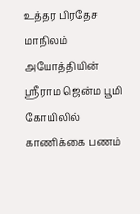உத்தர பிரதேச மாநிலம் அயோத்தியின் ஸ்ரீராம ஜென்ம பூமி கோயிலில் காணிக்கை பணம்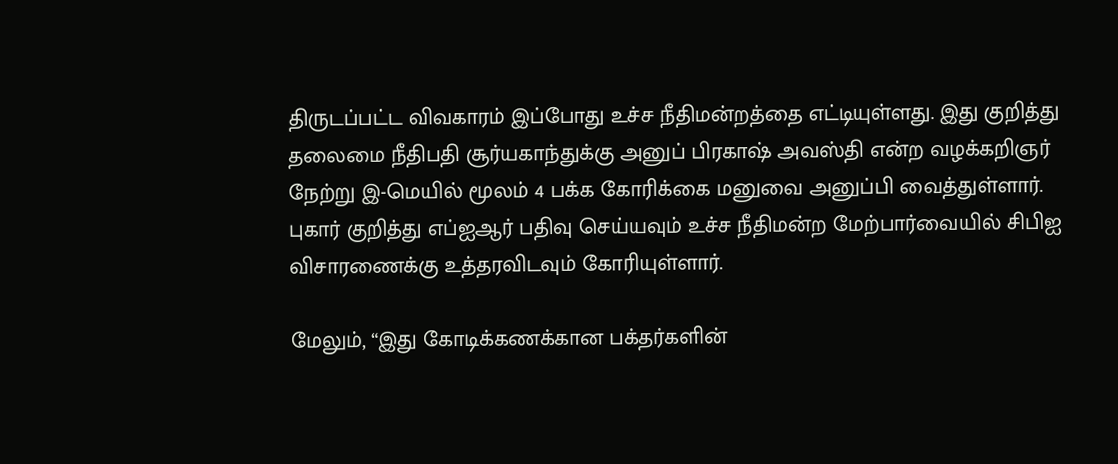திருடப்பட்ட விவகாரம் இப்போது உச்ச நீதிமன்றத்தை எட்டியுள்ளது. இது குறித்து தலைமை நீதிபதி சூர்யகாந்துக்கு அனுப் பிரகாஷ் அவஸ்தி என்ற வழக்கறிஞர் நேற்று இ-மெயில் மூலம் 4 பக்க கோரிக்கை மனுவை அனுப்பி வைத்துள்ளார். புகார் குறித்து எப்ஐஆர் பதிவு செய்யவும் உச்ச நீதிமன்ற மேற்பார்வையில் சிபிஐ விசாரணைக்கு உத்தரவிடவும் கோரியுள்ளார்.

மேலும், “இது கோடிக்கணக்கான பக்தர்களின்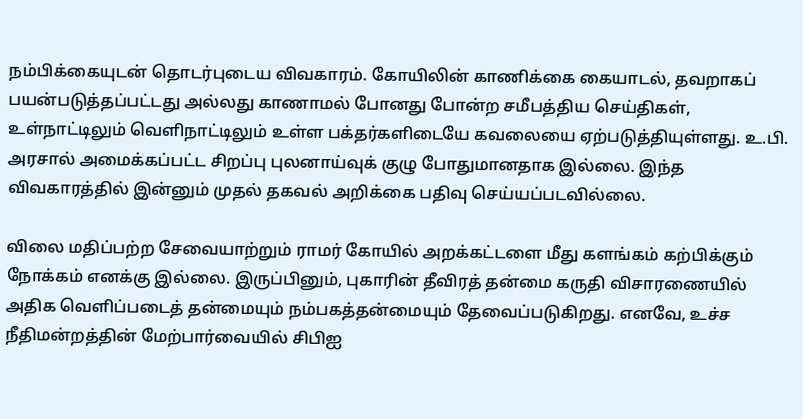நம்பிக்கையுடன் தொடர்புடைய விவகாரம். கோயிலின் காணிக்கை கையாடல், தவறாகப் பயன்படுத்தப்பட்டது அல்லது காணாமல் போனது போன்ற சமீபத்திய செய்திகள், உள்நாட்டிலும் வெளிநாட்டிலும் உள்ள பக்தர்களிடையே கவலையை ஏற்படுத்தியுள்ளது. உ.பி. அரசால் அமைக்கப்பட்ட சிறப்பு புலனாய்வுக் குழு போதுமானதாக இல்லை. இந்த விவகாரத்தில் இன்னும் முதல் தகவல் அறிக்கை பதிவு செய்யப்படவில்லை.

விலை மதிப்பற்ற சேவையாற்றும் ராமர் கோயில் அறக்கட்டளை மீது களங்கம் கற்பிக்கும் நோக்கம் எனக்கு இல்லை. இருப்பினும், புகாரின் தீவிரத் தன்மை கருதி விசாரணையில் அதிக வெளிப்படைத் தன்மையும் நம்பகத்தன்மையும் தேவைப்படுகிறது. எனவே, உச்ச நீதிமன்றத்தின் மேற்பார்வையில் சிபிஐ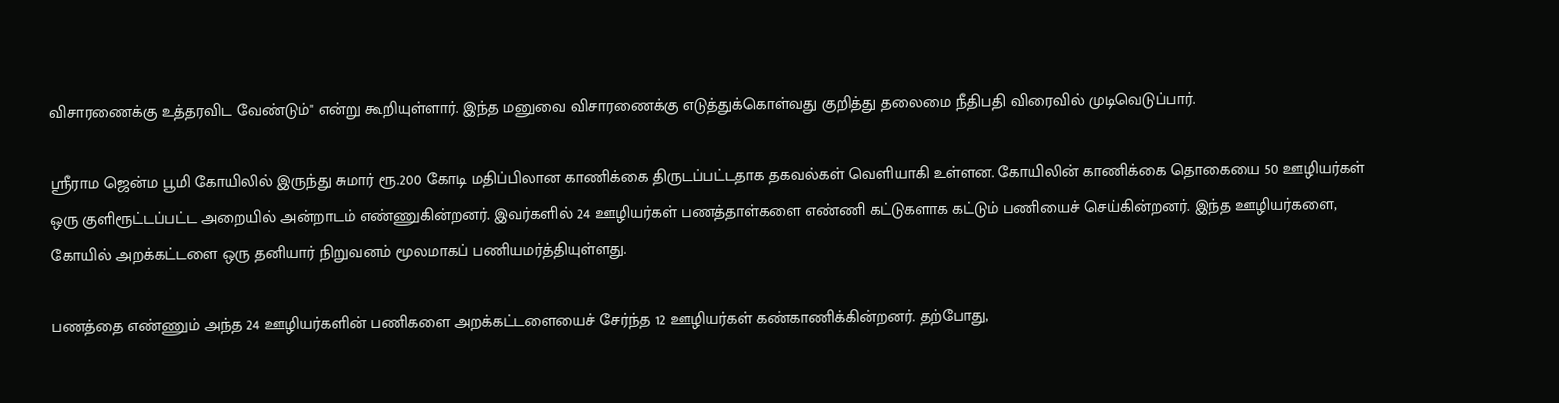விசாரணைக்கு உத்தரவிட வேண்டும்" என்று கூறியுள்ளார். இந்த மனுவை விசாரணைக்கு எடுத்துக்கொள்வது குறித்து தலைமை நீதிபதி விரைவில் முடிவெடுப்பார்.

ஸ்ரீராம ஜென்ம பூமி கோயிலில் இருந்து சுமார் ரூ.200 கோடி மதிப்பிலான காணிக்கை திருடப்பட்டதாக தகவல்கள் வெளியாகி உள்ளன. கோயிலின் காணிக்கை தொகையை 50 ஊழியர்கள் ஒரு குளிரூட்டப்பட்ட அறையில் அன்றாடம் எண்ணுகின்றனர். இவர்களில் 24 ஊழியர்கள் பணத்தாள்களை எண்ணி கட்டுகளாக கட்டும் பணியைச் செய்கின்றனர். இந்த ஊழியர்களை, கோயில் அறக்கட்டளை ஒரு தனியார் நிறுவனம் மூலமாகப் பணியமர்த்தியுள்ளது.

பணத்தை எண்ணும் அந்த 24 ஊழியர்களின் பணிகளை அறக்கட்டளையைச் சேர்ந்த 12 ஊழியர்கள் கண்காணிக்கின்றனர். தற்போது,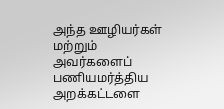அந்த ஊழியர்கள் மற்றும் அவர்களைப் பணியமர்த்திய அறக்கட்டளை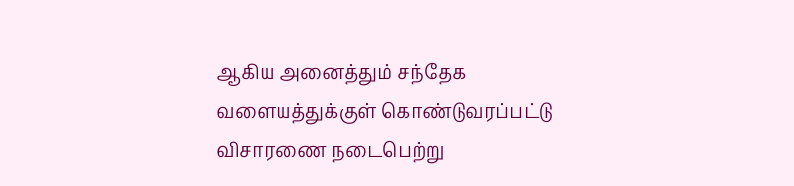ஆகிய அனைத்தும் சந்தேக வளையத்துக்குள் கொண்டுவரப்பட்டு விசாரணை நடைபெற்று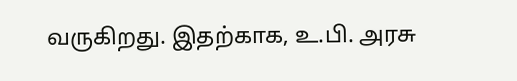வருகிறது. இதற்காக, உ.பி. அரசு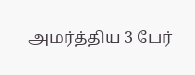அமர்த்திய 3 பேர்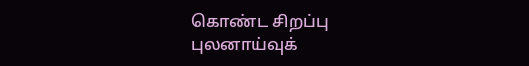கொண்ட சிறப்பு புலனாய்வுக்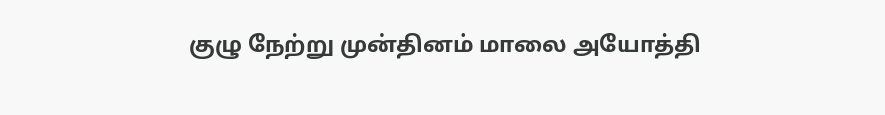குழு நேற்று முன்தினம் மாலை அயோத்தி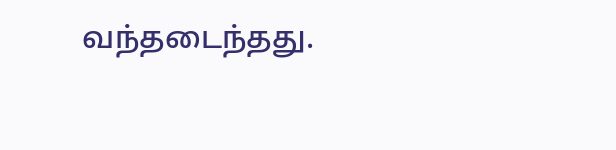வந்தடைந்தது.